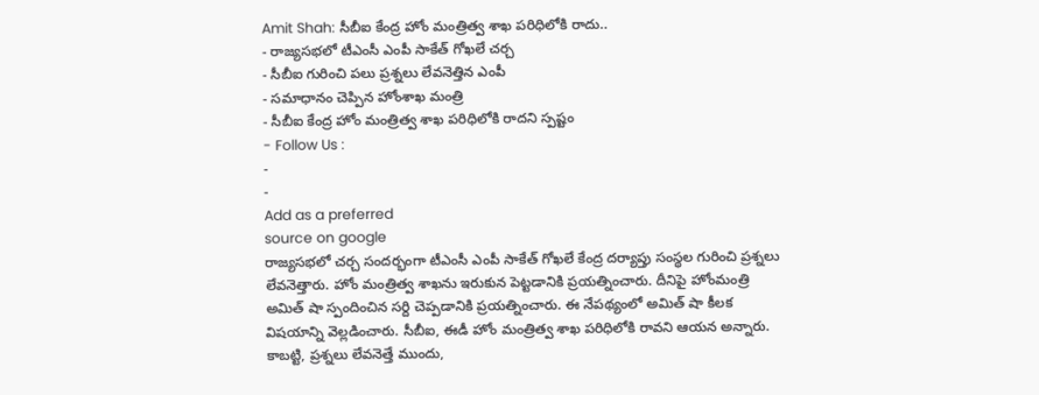Amit Shah: సీబీఐ కేంద్ర హోం మంత్రిత్వ శాఖ పరిధిలోకి రాదు..
- రాజ్యసభలో టీఎంసీ ఎంపీ సాకేత్ గోఖలే చర్చ
- సీబీఐ గురించి పలు ప్రశ్నలు లేవనెత్తిన ఎంపీ
- సమాధానం చెప్పిన హోంశాఖ మంత్రి
- సీబీఐ కేంద్ర హోం మంత్రిత్వ శాఖ పరిధిలోకి రాదని స్పష్టం
- Follow Us :
-
-
Add as a preferred
source on google
రాజ్యసభలో చర్చ సందర్భంగా టీఎంసీ ఎంపీ సాకేత్ గోఖలే కేంద్ర దర్యాప్తు సంస్థల గురించి ప్రశ్నలు లేవనెత్తారు. హోం మంత్రిత్వ శాఖను ఇరుకున పెట్టడానికి ప్రయత్నించారు. దీనిపై హోంమంత్రి అమిత్ షా స్పందించిన సర్ది చెప్పడానికి ప్రయత్నించారు. ఈ నేపథ్యంలో అమిత్ షా కీలక విషయాన్ని వెల్లడించారు. సీబీఐ, ఈడీ హోం మంత్రిత్వ శాఖ పరిధిలోకి రావని ఆయన అన్నారు. కాబట్టి, ప్రశ్నలు లేవనెత్తే ముందు,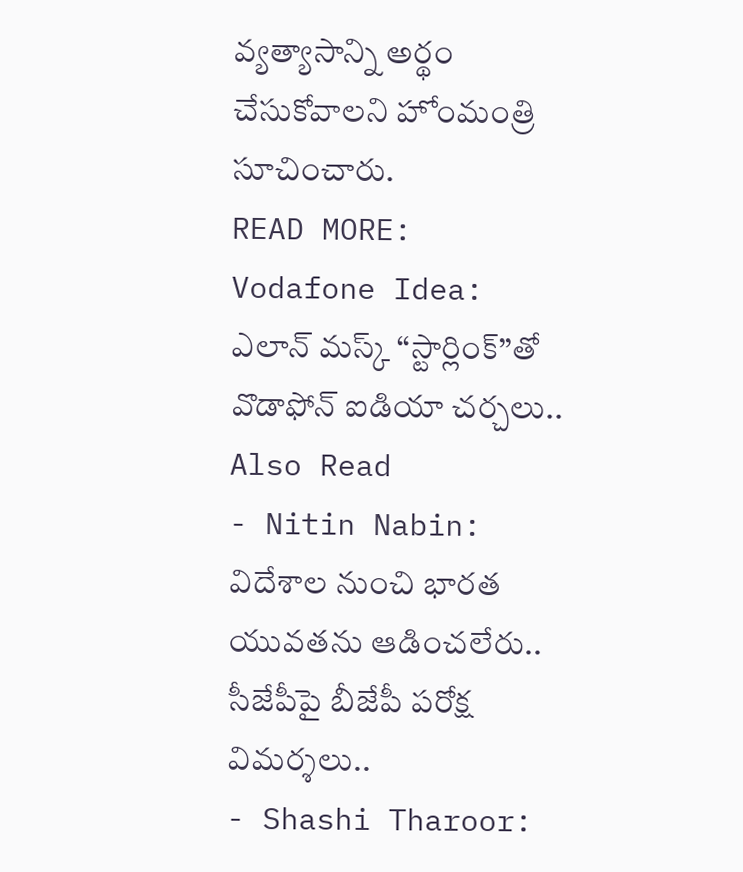వ్యత్యాసాన్ని అర్థం చేసుకోవాలని హోంమంత్రి సూచించారు.
READ MORE: Vodafone Idea: ఎలాన్ మస్క్ ‘‘స్టార్లింక్’’తో వొడాఫోన్ ఐడియా చర్చలు..
Also Read
- Nitin Nabin: విదేశాల నుంచి భారత యువతను ఆడించలేరు.. సీజేపీపై బీజేపీ పరోక్ష విమర్శలు..
- Shashi Tharoor: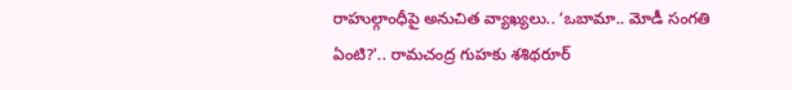రాహుల్గాంధీపై అనుచిత వ్యాఖ్యలు.. ‘ఒబామా.. మోడీ సంగతి ఏంటి?’.. రామచంద్ర గుహకు శశిథరూర్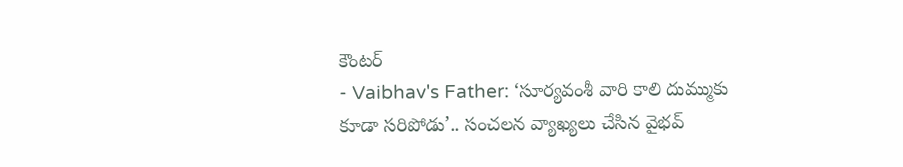కౌంటర్
- Vaibhav's Father: ‘సూర్యవంశీ వారి కాలి దుమ్ముకు కూడా సరిపోడు’.. సంచలన వ్యాఖ్యలు చేసిన వైభవ్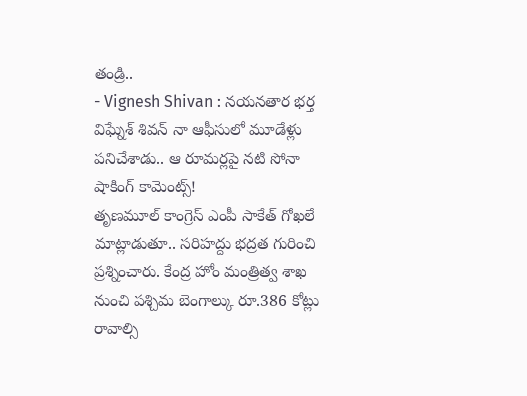తండ్రి..
- Vignesh Shivan : నయనతార భర్త విఘ్నేశ్ శివన్ నా ఆఫీసులో మూడేళ్లు పనిచేశాడు.. ఆ రూమర్లపై నటి సోనా షాకింగ్ కామెంట్స్!
తృణమూల్ కాంగ్రెస్ ఎంపీ సాకేత్ గోఖలే మాట్లాడుతూ.. సరిహద్దు భద్రత గురించి ప్రశ్నించారు. కేంద్ర హోం మంత్రిత్వ శాఖ నుంచి పశ్చిమ బెంగాల్కు రూ.386 కోట్లు రావాల్సి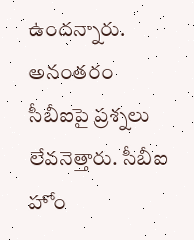ఉందన్నారు. అనంతరం సీబీఐపై ప్రశ్నలు లేవనెత్తారు. సీబీఐ హోం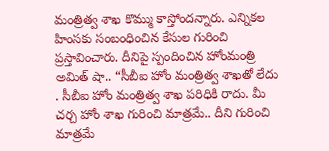మంత్రిత్వ శాఖ కొమ్ము కాస్తోందన్నారు. ఎన్నికల హింసకు సంబంధించిన కేసుల గురించి ప్రస్తావించారు. దీనిపై స్పందించిన హోంమంత్రి అమిత్ షా.. “సీబీఐ హోం మంత్రిత్వ శాఖతో లేదు . సీబీఐ హోం మంత్రిత్వ శాఖ పరిధికి రాదు. మీ చర్చ హోం శాఖ గురించి మాత్రమే.. దీని గురించి మాత్రమే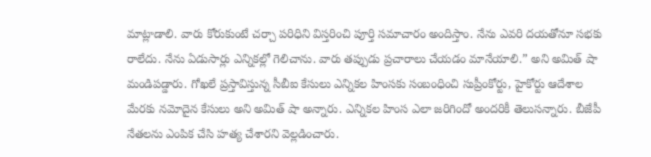మాట్లాడాలి. వారు కోరుకుంటే చర్చా పరిధిని విస్తరించి పూర్తి సమాచారం అందిస్తాం. నేను ఎవరి దయతోనూ సభకు రాలేదు. నేను ఏడుసార్లు ఎన్నికల్లో గెలిచాను. వారు తప్పుడు ప్రచారాలు చేయడం మానేయాలి.” అని అమిత్ షా మండిపడ్డారు. గోఖలే ప్రస్తావిస్తున్న సీబీఐ కేసులు ఎన్నికల హింసకు సంబంధించి సుప్రీంకోర్టు, హైకోర్టు ఆదేశాల మేరకు నమోదైన కేసులు అని అమిత్ షా అన్నారు. ఎన్నికల హింస ఎలా జరిగిందో అందరికీ తెలుసన్నారు. బీజేపీ నేతలను ఎంపిక చేసి హత్య చేశారని వెల్లడించారు.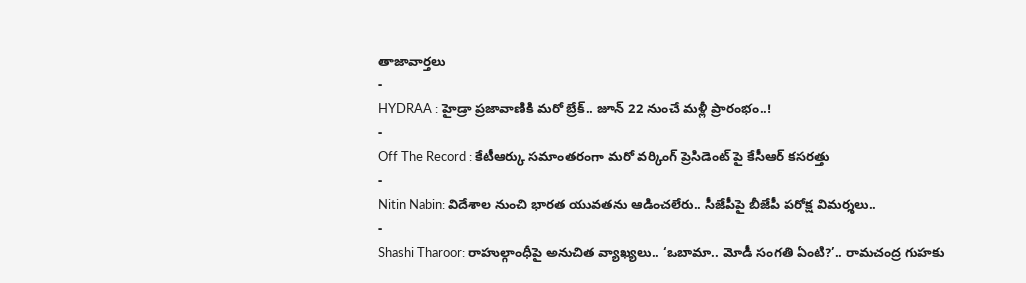తాజావార్తలు
-
HYDRAA : హైడ్రా ప్రజావాణికి మరో బ్రేక్.. జూన్ 22 నుంచే మళ్లీ ప్రారంభం..!
-
Off The Record : కేటీఆర్కు సమాంతరంగా మరో వర్కింగ్ ప్రెసిడెంట్ పై కేసీఆర్ కసరత్తు
-
Nitin Nabin: విదేశాల నుంచి భారత యువతను ఆడించలేరు.. సీజేపీపై బీజేపీ పరోక్ష విమర్శలు..
-
Shashi Tharoor: రాహుల్గాంధీపై అనుచిత వ్యాఖ్యలు.. ‘ఒబామా.. మోడీ సంగతి ఏంటి?’.. రామచంద్ర గుహకు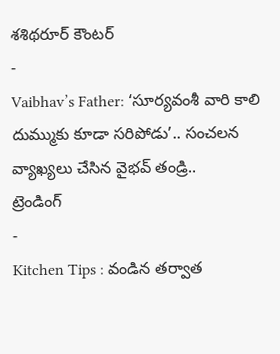శశిథరూర్ కౌంటర్
-
Vaibhav’s Father: ‘సూర్యవంశీ వారి కాలి దుమ్ముకు కూడా సరిపోడు’.. సంచలన వ్యాఖ్యలు చేసిన వైభవ్ తండ్రి..
ట్రెండింగ్
-
Kitchen Tips : వండిన తర్వాత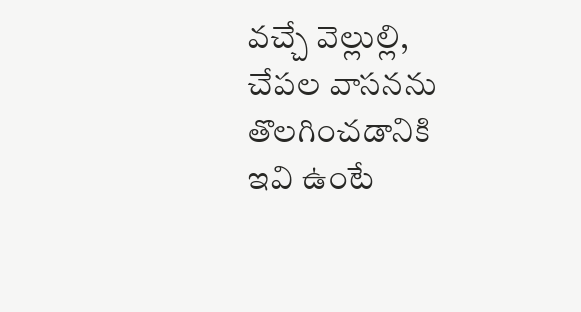వచ్చే వెల్లుల్లి, చేపల వాసనను తొలగించడానికి ఇవి ఉంటే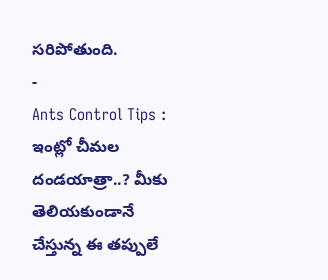సరిపోతుంది.
-
Ants Control Tips : ఇంట్లో చీమల దండయాత్రా..? మీకు తెలియకుండానే చేస్తున్న ఈ తప్పులే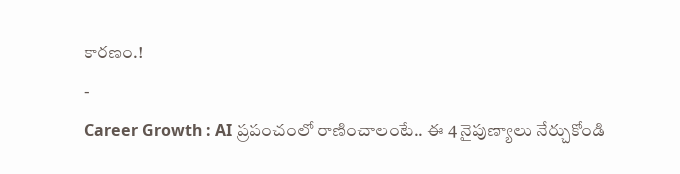కారణం.!
-
Career Growth : AI ప్రపంచంలో రాణించాలంటే.. ఈ 4 నైపుణ్యాలు నేర్చుకోండి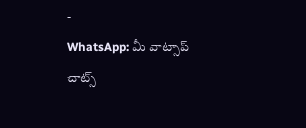-
WhatsApp: మీ వాట్సాప్ చాట్స్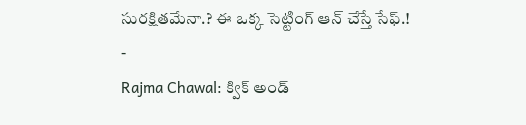సురక్షితమేనా.? ఈ ఒక్క సెట్టింగ్ ఆన్ చేస్తే సేఫ్.!
-
Rajma Chawal: క్విక్ అండ్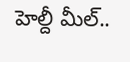హెల్దీ మీల్..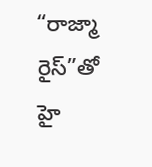“రాజ్మా రైస్”తో హై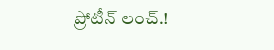ప్రోటీన్ లంచ్.!